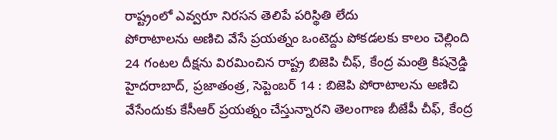రాష్ట్రంలో ఎవ్వరూ నిరసన తెలిపే పరిస్థితి లేదు
పోరాటాలను అణిచి వేసే ప్రయత్నం ఒంటెద్దు పోకడలకు కాలం చెల్లింది 24 గంటల దీక్షను విరమించిన రాష్ట్ర బిజెపి చీఫ్, కేంద్ర మంత్రి కిషన్రెడ్డి హైదరాబాద్, ప్రజాతంత్ర, సెప్టెంబర్ 14 : బిజెపి పోరాటాలను అణిచి వేసేందుకు కేసీఆర్ ప్రయత్నం చేస్తున్నారని తెలంగాణ బీజేపీ చీఫ్, కేంద్ర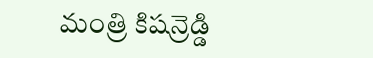మంత్రి కిషన్రెడ్డి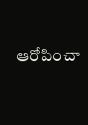ఆరోపించా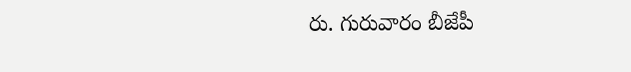రు. గురువారం బీజేపీ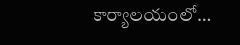కార్యాలయంలో…